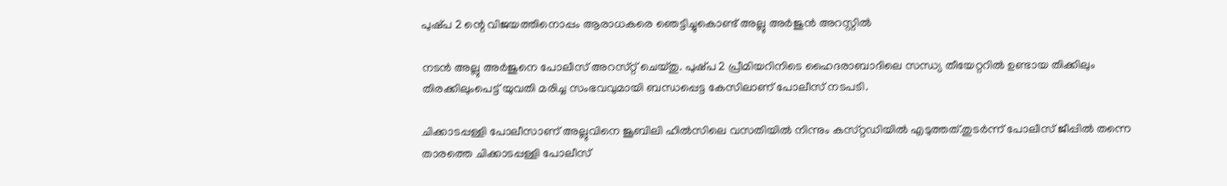പുഷ്‌പ 2 ന്റെ വിജയത്തിനൊപ്പം ആരാധകരെ ഞെട്ടിച്ചുകൊണ്ട് അല്ലു അർജുൻ അറസ്റ്റിൽ

നടൻ അല്ലു അർജുനെ പോലീസ് അറസ്‌റ്റ്‌ ചെയ്‌തു. പുഷ്‌പ 2 പ്രീമിയറിനിടെ ഹൈദരാബാദിലെ സന്ധ്യ തീയേറ്ററിൽ ഉണ്ടായ തിക്കിലും തിരക്കിലുംപെട്ട് യുവതി മരിച്ച സംഭവവുമായി ബന്ധപ്പെട്ട കേസിലാണ് പോലീസ് നടപടി.

ചിക്കാടപ്പള്ളി പോലീസാണ് അല്ലുവിനെ ജൂബിലി ഹിൽസിലെ വസതിയിൽ നിന്നും കസ്‌റ്റഡിയിൽ എടുത്തത്.തുടർന്ന് പോലീസ് ജീപ്പിൽ തന്നെ താരത്തെ ചിക്കാടപ്പള്ളി പോലീസ്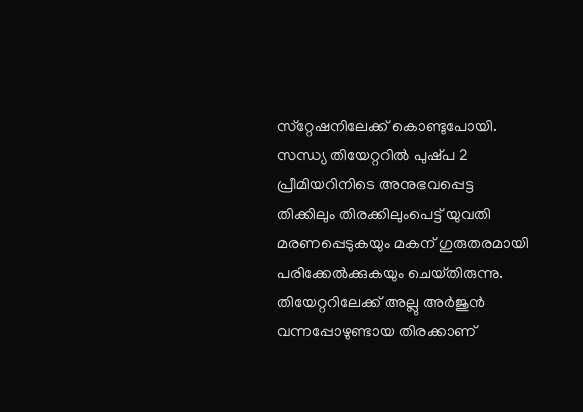സ്‌റ്റേഷനിലേക്ക് കൊണ്ടുപോയി. സന്ധ്യ തിയേറ്ററിൽ പുഷ്‌പ 2 പ്രീമിയറിനിടെ അനുഭവപ്പെട്ട തിക്കിലും തിരക്കിലുംപെട്ട് യുവതി മരണപ്പെടുകയും മകന് ഗുരുതരമായി പരിക്കേൽക്കുകയും ചെയ്‌തിരുന്നു. തിയേറ്ററിലേക്ക് അല്ലു അർജുൻ വന്നപ്പോഴുണ്ടായ തിരക്കാണ്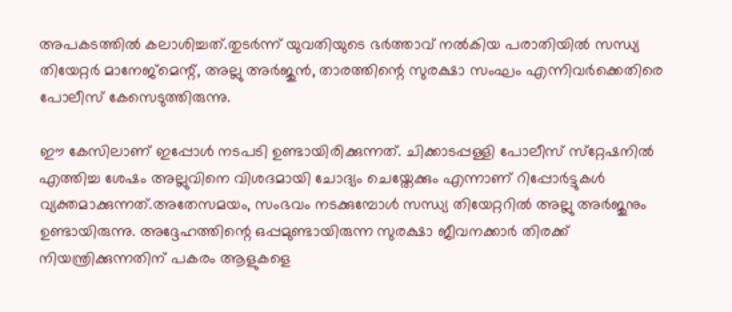അപകടത്തിൽ കലാശിച്ചത്.തുടർന്ന് യുവതിയുടെ ഭർത്താവ് നൽകിയ പരാതിയിൽ സന്ധ്യ തിയേറ്റർ മാനേജ്‌മെന്റ്, അല്ലു അർജുൻ, താരത്തിന്റെ സുരക്ഷാ സംഘം എന്നിവർക്കെതിരെ പോലീസ് കേസെടുത്തിരുന്നു.

ഈ കേസിലാണ് ഇപ്പോൾ നടപടി ഉണ്ടായിരിക്കുന്നത്. ചിക്കാടപ്പള്ളി പോലീസ് സ്‌റ്റേഷനിൽ എത്തിച്ച ശേഷം അല്ലുവിനെ വിശദമായി ചോദ്യം ചെയ്തേക്കും എന്നാണ് റിപ്പോർട്ടുകൾ വ്യക്തമാക്കുന്നത്.അതേസമയം, സംഭവം നടക്കുമ്പോൾ സന്ധ്യ തിയേറ്ററിൽ അല്ലു അർജുനും ഉണ്ടായിരുന്നു. അദ്ദേഹത്തിന്റെ ഒപ്പമുണ്ടായിരുന്ന സുരക്ഷാ ജീവനക്കാർ തിരക്ക് നിയന്ത്രിക്കുന്നതിന് പകരം ആളുകളെ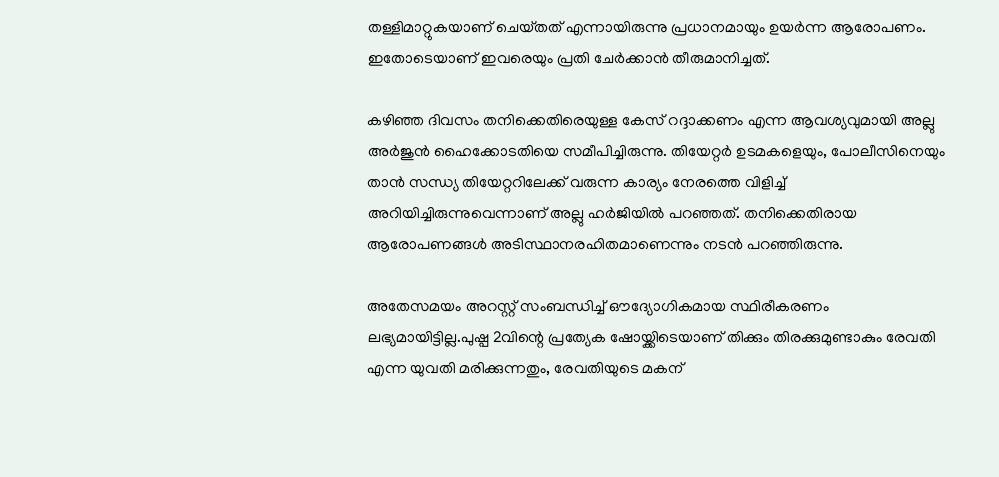തള്ളിമാറ്റുകയാണ് ചെയ്‌തത്‌ എന്നായിരുന്നു പ്രധാനമായും ഉയർന്ന ആരോപണം. ഇതോടെയാണ് ഇവരെയും പ്രതി ചേർക്കാൻ തീരുമാനിച്ചത്.

കഴിഞ്ഞ ദിവസം തനിക്കെതിരെയുള്ള കേസ് റദ്ദാക്കണം എന്ന ആവശ്യവുമായി അല്ലു അർജുൻ ഹൈക്കോടതിയെ സമീപിച്ചിരുന്നു. തിയേറ്റർ ഉടമകളെയും, പോലീസിനെയും താൻ സന്ധ്യ തിയേറ്ററിലേക്ക് വരുന്ന കാര്യം നേരത്തെ വിളിച്ച് അറിയിച്ചിരുന്നുവെന്നാണ് അല്ലു ഹർജിയിൽ പറഞ്ഞത്. തനിക്കെതിരായ ആരോപണങ്ങൾ അടിസ്ഥാനരഹിതമാണെന്നും നടൻ പറഞ്ഞിരുന്നു.

അതേസമയം അറസ്റ്റ് സംബന്ധിച്ച് ഔദ്യോഗികമായ സ്ഥിരീകരണം ലഭ്യമായിട്ടില്ല.പുഷ്പ 2വിന്റെ പ്രത്യേക ഷോയ്ക്കിടെയാണ് തിക്കും തിരക്കുമുണ്ടാകും രേവതി എന്ന യുവതി മരിക്കുന്നതും, രേവതിയുടെ മകന്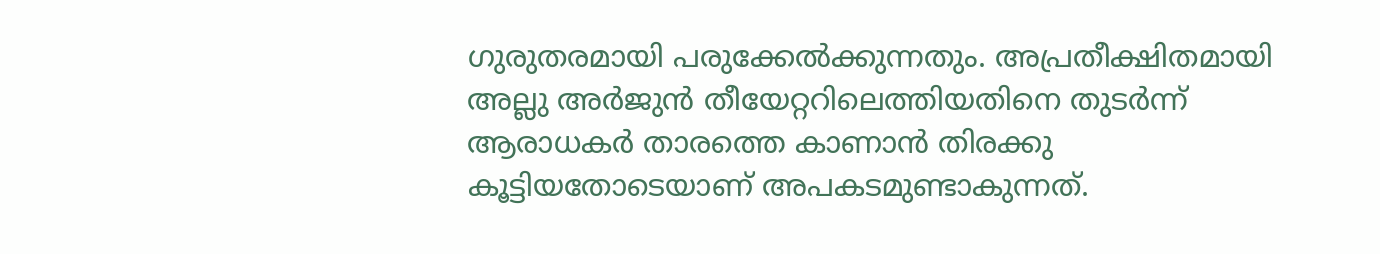ഗുരുതരമായി പരുക്കേൽക്കുന്നതും. അപ്രതീക്ഷിതമായി അല്ലു അർജുൻ തീയേറ്ററിലെത്തിയതിനെ തുടർന്ന് ആരാധകർ താരത്തെ കാണാൻ തിരക്കു കൂട്ടിയതോടെയാണ് അപകടമുണ്ടാകുന്നത്.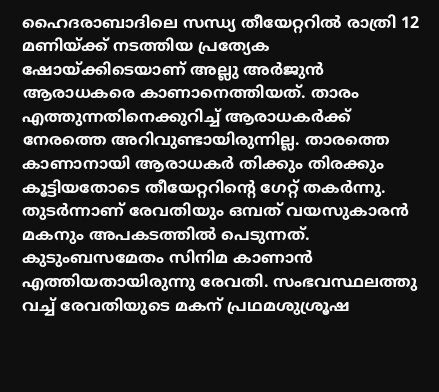ഹൈദരാബാദിലെ സന്ധ്യ തീയേറ്ററിൽ രാത്രി 12 മണിയ്ക്ക് നടത്തിയ പ്രത്യേക ഷോയ്ക്കിടെയാണ് അല്ലു അർജുൻ ആരാധകരെ കാണാനെത്തിയത്. താരം എത്തുന്നതിനെക്കുറിച്ച് ആരാധകർക്ക് നേരത്തെ അറിവുണ്ടായിരുന്നില്ല. താരത്തെ കാണാനായി ആരാധകർ തിക്കും തിരക്കും കൂട്ടിയതോടെ തീയേറ്ററിന്റെ ഗേറ്റ് തകർന്നു. തുടർന്നാണ് രേവതിയും ഒമ്പത് വയസുകാരൻ മകനും അപകടത്തിൽ പെടുന്നത്. കുടുംബസമേതം സിനിമ കാണാൻ എത്തിയതായിരുന്നു രേവതി. സംഭവസ്ഥലത്തു വച്ച് രേവതിയുടെ മകന് പ്രഥമശുശ്രൂഷ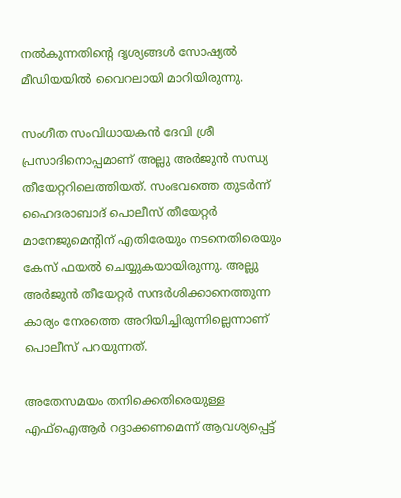നൽകുന്നതിന്റെ ദൃശ്യങ്ങൾ സോഷ്യൽ മീഡിയയിൽ വൈറലായി മാറിയിരുന്നു.

സംഗീത സംവിധായകൻ ദേവി ശ്രീ പ്രസാദിനൊപ്പമാണ് അല്ലു അർജുൻ സന്ധ്യ തീയേറ്ററിലെത്തിയത്. സംഭവത്തെ തുടർന്ന് ഹൈദരാബാദ് പൊലീസ് തീയേറ്റർ മാനേജുമെന്റിന് എതിരേയും നടനെതിരെയും കേസ് ഫയൽ ചെയ്യുകയായിരുന്നു. അല്ലു അർജുൻ തീയേറ്റർ സന്ദർശിക്കാനെത്തുന്ന കാര്യം നേരത്തെ അറിയിച്ചിരുന്നില്ലെന്നാണ് പൊലീസ് പറയുന്നത്.

അതേസമയം തനിക്കെതിരെയുള്ള എഫ്‌ഐആർ റദ്ദാക്കണമെന്ന് ആവശ്യപ്പെട്ട്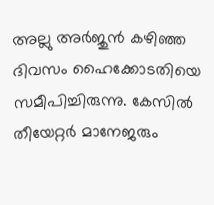അല്ലു അർജുൻ കഴിഞ്ഞ ദിവസം ഹൈക്കോടതിയെ സമീപിച്ചിരുന്നു. കേസിൽ തീയേറ്റർ മാനേജരും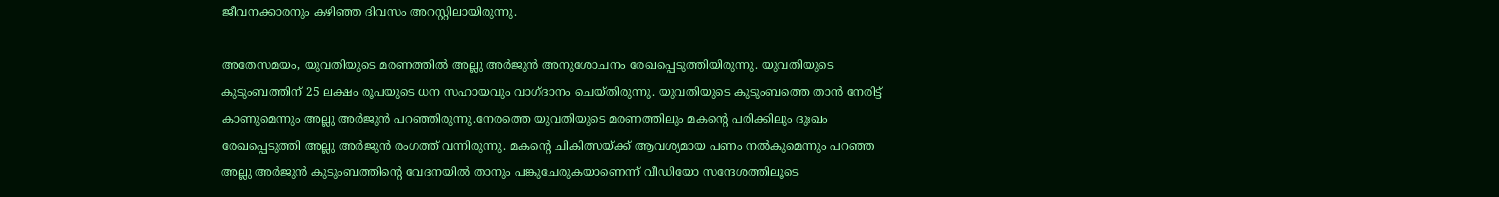ജീവനക്കാരനും കഴിഞ്ഞ ദിവസം അറസ്റ്റിലായിരുന്നു.

അതേസമയം, യുവതിയുടെ മരണത്തിൽ അല്ലു അർജുൻ അനുശോചനം രേഖപ്പെടുത്തിയിരുന്നു. യുവതിയുടെ കുടുംബത്തിന് 25 ലക്ഷം രൂപയുടെ ധന സഹായവും വാഗ്ദാനം ചെയ്തിരുന്നു. യുവതിയുടെ കുടുംബത്തെ താൻ നേരിട്ട് കാണുമെന്നും അല്ലു അർജുൻ പറഞ്ഞിരുന്നു.നേരത്തെ യുവതിയുടെ മരണത്തിലും മകന്റെ പരിക്കിലും ദുഃഖം രേഖപ്പെടുത്തി അല്ലു അർജുൻ രംഗത്ത് വന്നിരുന്നു. മകന്റെ ചികിത്സയ്ക്ക് ആവശ്യമായ പണം നൽകുമെന്നും പറഞ്ഞ അല്ലു അർജുൻ കുടുംബത്തിന്റെ വേദനയിൽ താനും പങ്കുചേരുകയാണെന്ന് വീഡിയോ സന്ദേശത്തിലൂടെ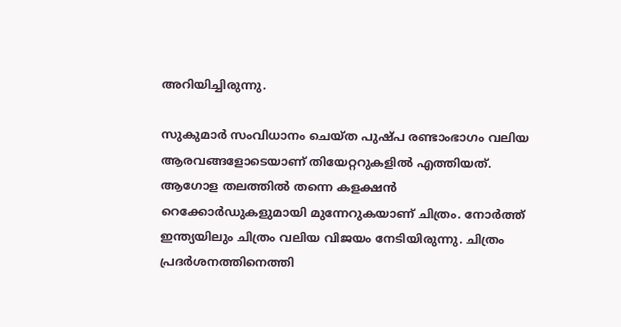അറിയിച്ചിരുന്നു.

സുകുമാർ സംവിധാനം ചെയ്‌ത പുഷ്‌പ രണ്ടാംഭാഗം വലിയ ആരവങ്ങളോടെയാണ് തിയേറ്ററുകളിൽ എത്തിയത്. ആഗോള തലത്തിൽ തന്നെ കളക്ഷൻ റെക്കോർഡുകളുമായി മുന്നേറുകയാണ് ചിത്രം. നോർത്ത് ഇന്ത്യയിലും ചിത്രം വലിയ വിജയം നേടിയിരുന്നു. ചിത്രം പ്രദർശനത്തിനെത്തി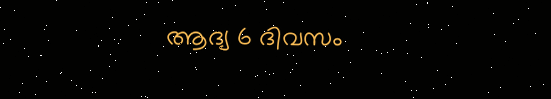ആദ്യ 6 ദിവസം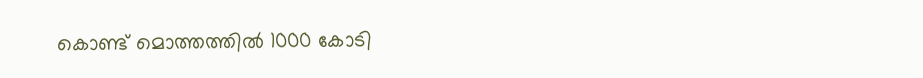കൊണ്ട് മൊത്തത്തിൽ 1000 കോടി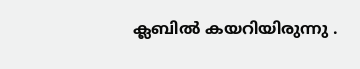ക്ലബിൽ കയറിയിരുന്നു .